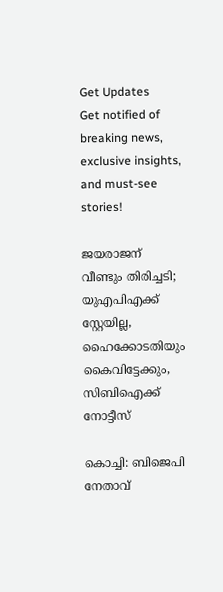Get Updates
Get notified of breaking news, exclusive insights, and must-see stories!

ജയരാജന് വീണ്ടും തിരിച്ചടി; യുഎപിഎക്ക് സ്റ്റേയില്ല, ഹൈക്കോടതിയും കൈവിട്ടേക്കും, സിബിഐക്ക് നോട്ടീസ്

കൊച്ചി: ബിജെപി നേതാവ്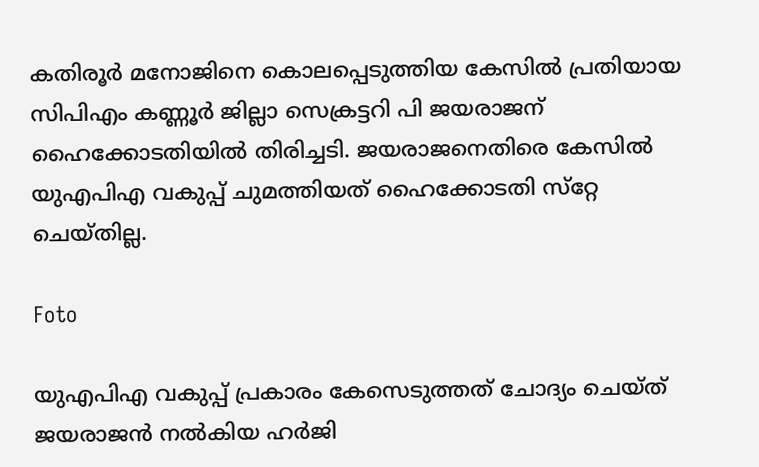കതിരൂര്‍ മനോജിനെ കൊലപ്പെടുത്തിയ കേസില്‍ പ്രതിയായ സിപിഎം കണ്ണൂര്‍ ജില്ലാ സെക്രട്ടറി പി ജയരാജന് ഹൈക്കോടതിയില്‍ തിരിച്ചടി. ജയരാജനെതിരെ കേസില്‍ യുഎപിഎ വകുപ്പ് ചുമത്തിയത് ഹൈക്കോടതി സ്‌റ്റേ ചെയ്തില്ല.

Foto

യുഎപിഎ വകുപ്പ് പ്രകാരം കേസെടുത്തത് ചോദ്യം ചെയ്ത് ജയരാജന്‍ നല്‍കിയ ഹര്‍ജി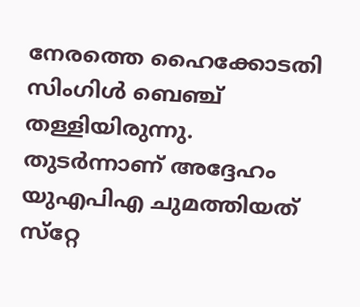നേരത്തെ ഹൈക്കോടതി സിംഗിള്‍ ബെഞ്ച് തള്ളിയിരുന്നു. തുടര്‍ന്നാണ് അദ്ദേഹം യുഎപിഎ ചുമത്തിയത് സ്‌റ്റേ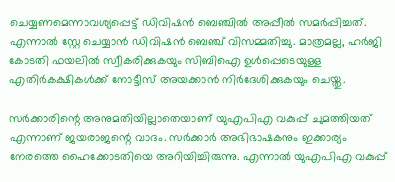ചെയ്യണമെന്നാവശ്യപ്പെട്ട് ഡിവിഷന്‍ ബെഞ്ചില്‍ അപ്പീല്‍ സമര്‍പ്പിച്ചത്. എന്നാല്‍ സ്റ്റേ ചെയ്യാന്‍ ഡിവിഷന്‍ ബെഞ്ച് വിസമ്മതിച്ചു. മാത്രമല്ല, ഹര്‍ജി കോടതി ഫയലില്‍ സ്വീകരിക്കുകയും സിബിഐ ഉള്‍പ്പെടെയുള്ള എതിര്‍കക്ഷികള്‍ക്ക് നോട്ടീസ് അയക്കാന്‍ നിര്‍ദേശിക്കുകയും ചെയ്തു.

സര്‍ക്കാരിന്റെ അനുമതിയില്ലാതെയാണ് യുഎപിഎ വകുപ്പ് ചുമത്തിയത് എന്നാണ് ജയരാജന്റെ വാദം. സര്‍ക്കാര്‍ അഭിഭാഷകനും ഇക്കാര്യം നേരത്തെ ഹൈക്കോടതിയെ അറിയിച്ചിരുന്നു. എന്നാല്‍ യുഎപിഎ വകുപ്പ്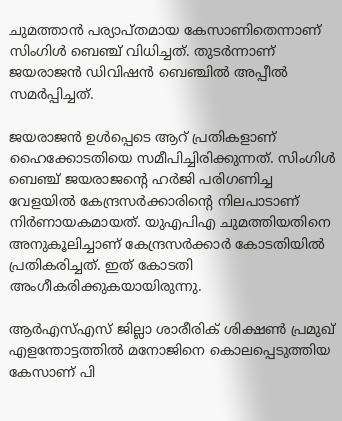ചുമത്താന്‍ പര്യാപ്തമായ കേസാണിതെന്നാണ് സിംഗിള്‍ ബെഞ്ച് വിധിച്ചത്. തുടര്‍ന്നാണ് ജയരാജന്‍ ഡിവിഷന്‍ ബെഞ്ചില്‍ അപ്പീല്‍ സമര്‍പ്പിച്ചത്.

ജയരാജന്‍ ഉള്‍പ്പെടെ ആറ് പ്രതികളാണ് ഹൈക്കോടതിയെ സമീപിച്ചിരിക്കുന്നത്. സിംഗിള്‍ ബെഞ്ച് ജയരാജന്റെ ഹര്‍ജി പരിഗണിച്ച വേളയില്‍ കേന്ദ്രസര്‍ക്കാരിന്റെ നിലപാടാണ് നിര്‍ണായകമായത്. യുഎപിഎ ചുമത്തിയതിനെ അനുകൂലിച്ചാണ് കേന്ദ്രസര്‍ക്കാര്‍ കോടതിയില്‍ പ്രതികരിച്ചത്. ഇത് കോടതി അംഗീകരിക്കുകയായിരുന്നു.

ആര്‍എസ്എസ് ജില്ലാ ശാരീരിക് ശിക്ഷണ്‍ പ്രമുഖ് എളന്തോട്ടത്തില്‍ മനോജിനെ കൊലപ്പെടുത്തിയ കേസാണ് പി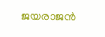ജയരാജന്‍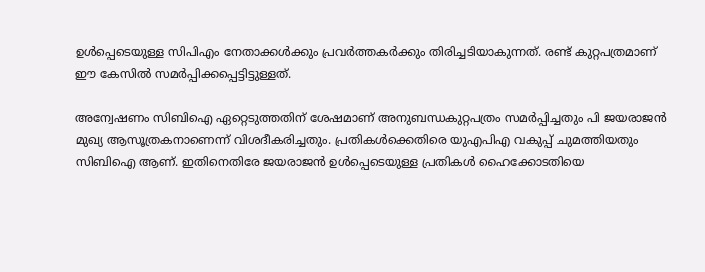ഉള്‍പ്പെടെയുള്ള സിപിഎം നേതാക്കള്‍ക്കും പ്രവര്‍ത്തകര്‍ക്കും തിരിച്ചടിയാകുന്നത്. രണ്ട് കുറ്റപത്രമാണ് ഈ കേസില്‍ സമര്‍പ്പിക്കപ്പെട്ടിട്ടുള്ളത്.

അന്വേഷണം സിബിഐ ഏറ്റെടുത്തതിന് ശേഷമാണ് അനുബന്ധകുറ്റപത്രം സമര്‍പ്പിച്ചതും പി ജയരാജന്‍ മുഖ്യ ആസൂത്രകനാണെന്ന് വിശദീകരിച്ചതും. പ്രതികള്‍ക്കെതിരെ യുഎപിഎ വകുപ്പ് ചുമത്തിയതും സിബിഐ ആണ്. ഇതിനെതിരേ ജയരാജന്‍ ഉള്‍പ്പെടെയുള്ള പ്രതികള്‍ ഹൈക്കോടതിയെ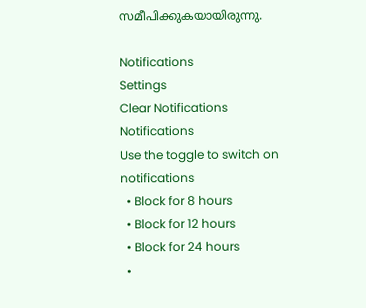സമീപിക്കുകയായിരുന്നു.

Notifications
Settings
Clear Notifications
Notifications
Use the toggle to switch on notifications
  • Block for 8 hours
  • Block for 12 hours
  • Block for 24 hours
  •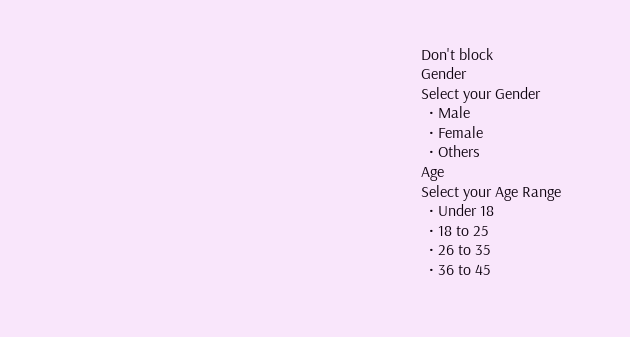Don't block
Gender
Select your Gender
  • Male
  • Female
  • Others
Age
Select your Age Range
  • Under 18
  • 18 to 25
  • 26 to 35
  • 36 to 45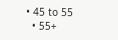• 45 to 55
  • 55+